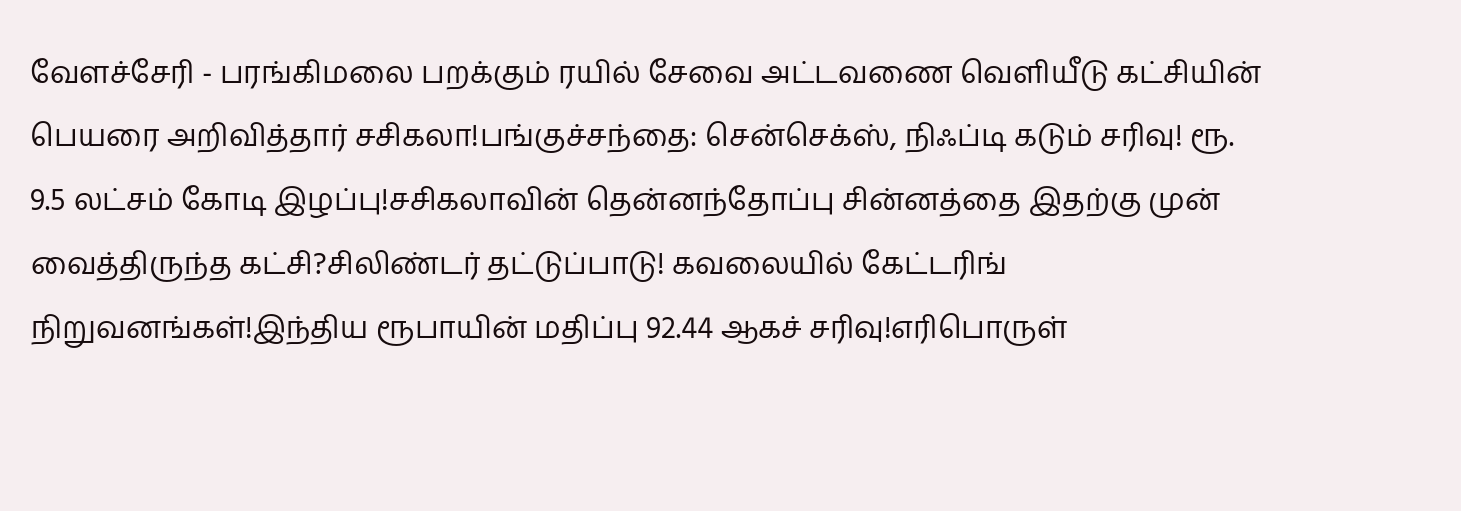வேளச்சேரி - பரங்கிமலை பறக்கும் ரயில் சேவை அட்டவணை வெளியீடு கட்சியின் பெயரை அறிவித்தார் சசிகலா!பங்குச்சந்தை: சென்செக்ஸ், நிஃப்டி கடும் சரிவு! ரூ. 9.5 லட்சம் கோடி இழப்பு!சசிகலாவின் தென்னந்தோப்பு சின்னத்தை இதற்கு முன் வைத்திருந்த கட்சி?சிலிண்டர் தட்டுப்பாடு! கவலையில் கேட்டரிங் நிறுவனங்கள்!இந்திய ரூபாயின் மதிப்பு 92.44 ஆகச் சரிவு!எரிபொருள்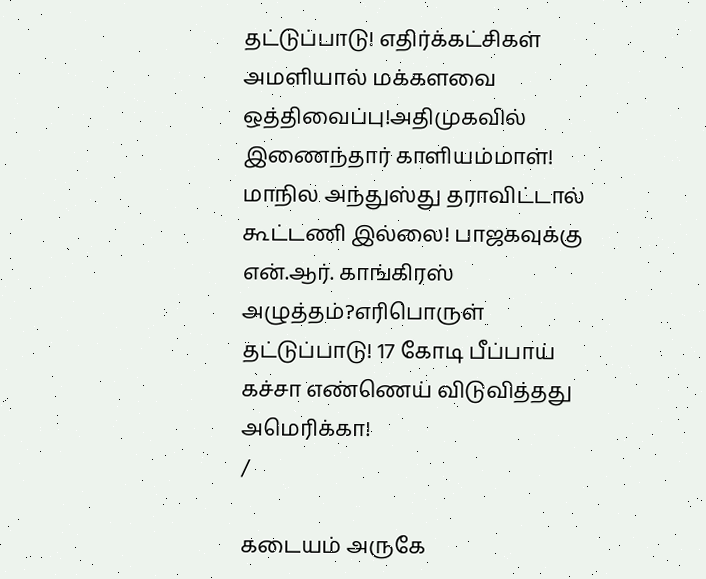தட்டுப்பாடு! எதிர்க்கட்சிகள் அமளியால் மக்களவை ஒத்திவைப்பு!அதிமுகவில் இணைந்தார் காளியம்மாள்! மாநில அந்துஸ்து தராவிட்டால் கூட்டணி இல்லை! பாஜகவுக்கு என்.ஆர். காங்கிரஸ் அழுத்தம்?எரிபொருள் தட்டுப்பாடு! 17 கோடி பீப்பாய் கச்சா எண்ணெய் விடுவித்தது அமெரிக்கா!
/

கடையம் அருகே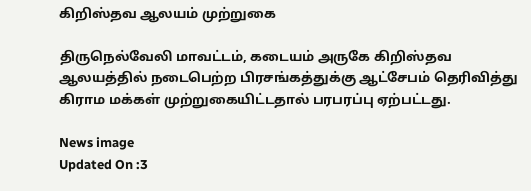கிறிஸ்தவ ஆலயம் முற்றுகை

திருநெல்வேலி மாவட்டம், கடையம் அருகே கிறிஸ்தவ ஆலயத்தில் நடைபெற்ற பிரசங்கத்துக்கு ஆட்சேபம் தெரிவித்து கிராம மக்கள் முற்றுகையிட்டதால் பரபரப்பு ஏற்பட்டது.

News image
Updated On :3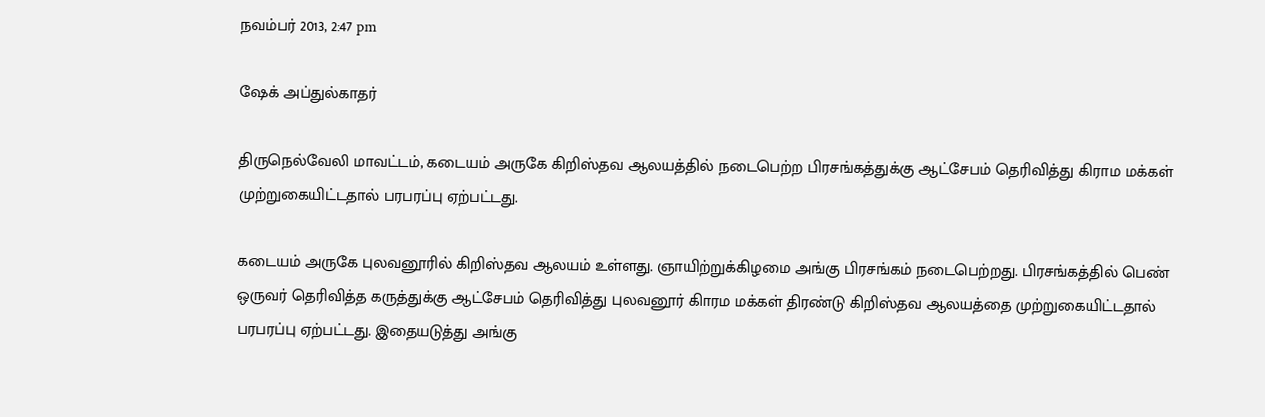நவம்பர் 2013, 2:47 pm

ஷேக் அப்துல்காதர்

திருநெல்வேலி மாவட்டம், கடையம் அருகே கிறிஸ்தவ ஆலயத்தில் நடைபெற்ற பிரசங்கத்துக்கு ஆட்சேபம் தெரிவித்து கிராம மக்கள் முற்றுகையிட்டதால் பரபரப்பு ஏற்பட்டது.

கடையம் அருகே புலவனூரில் கிறிஸ்தவ ஆலயம் உள்ளது. ஞாயிற்றுக்கிழமை அங்கு பிரசங்கம் நடைபெற்றது. பிரசங்கத்தில் பெண் ஒருவர் தெரிவித்த கருத்துக்கு ஆட்சேபம் தெரிவித்து புலவனூர் கிாரம மக்கள் திரண்டு கிறிஸ்தவ ஆலயத்தை முற்றுகையிட்டதால் பரபரப்பு ஏற்பட்டது. இதையடுத்து அங்கு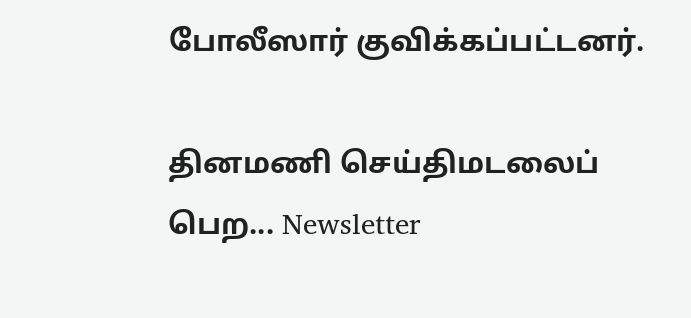போலீஸார் குவிக்கப்பட்டனர்.

தினமணி செய்திமடலைப் பெற... Newsletter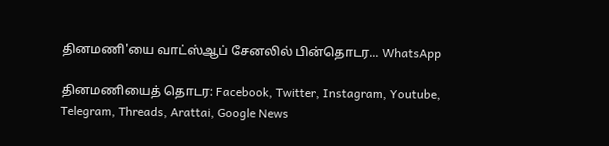தினமணி'யை வாட்ஸ்ஆப் சேனலில் பின்தொடர... WhatsApp

தினமணியைத் தொடர: Facebook, Twitter, Instagram, Youtube, Telegram, Threads, Arattai, Google News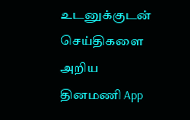உடனுக்குடன் செய்திகளை அறிய தினமணி App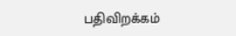பதிவிறக்கம்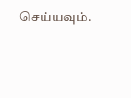செய்யவும்.